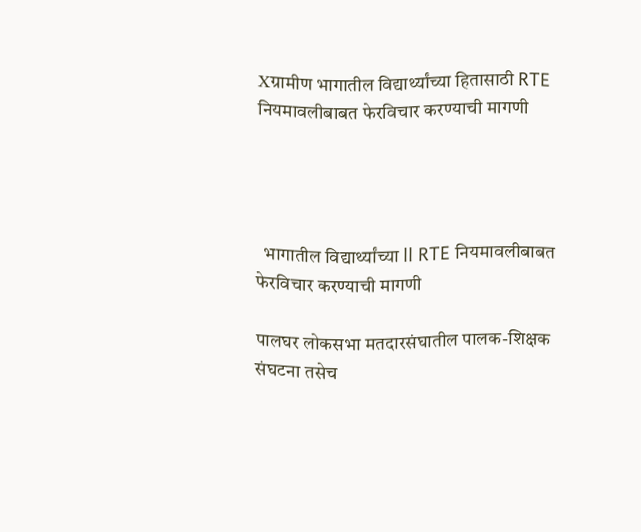Xग्रामीण भागातील विद्यार्थ्यांच्या हितासाठी RTE नियमावलीबाबत फेरविचार करण्याची मागणी




  भागातील विद्यार्थ्यांच्या ll RTE नियमावलीबाबत फेरविचार करण्याची मागणी

पालघर लोकसभा मतदारसंघातील पालक-शिक्षक संघटना तसेच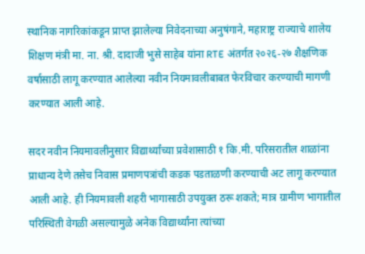स्थानिक नागरिकांकडून प्राप्त झालेल्या निवेदनाच्या अनुषंगाने, महाराष्ट्र राज्याचे शालेय शिक्षण मंत्री मा. ना. श्री. दादाजी भुसे साहेब यांना RTE अंतर्गत २०२६-२७ शैक्षणिक वर्षासाठी लागू करण्यात आलेल्या नवीन नियमावलीबाबत फेरविचार करण्याची मागणी करण्यात आली आहे.

सदर नवीन नियमावलीनुसार विद्यार्थ्यांच्या प्रवेशासाठी १ कि.मी. परिसरातील शाळांना प्राधान्य देणे तसेच निवास प्रमाणपत्रांची कडक पडताळणी करण्याची अट लागू करण्यात आली आहे. ही नियमावली शहरी भागासाठी उपयुक्त ठरू शकते; मात्र ग्रामीण भागातील परिस्थिती वेगळी असल्यामुळे अनेक विद्यार्थ्यांना त्यांच्या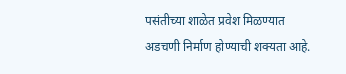पसंतीच्या शाळेत प्रवेश मिळण्यात अडचणी निर्माण होण्याची शक्यता आहे.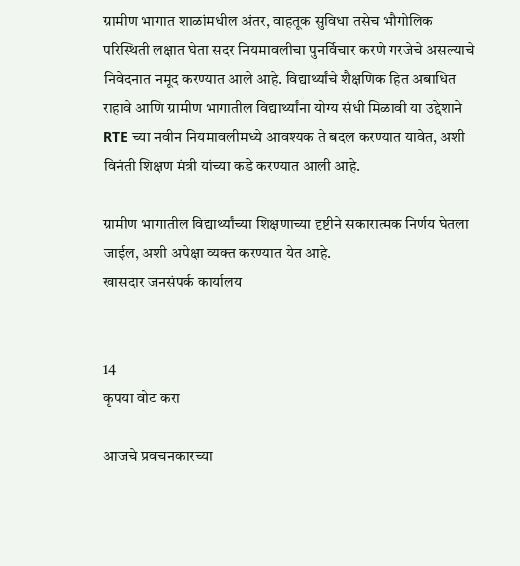ग्रामीण भागात शाळांमधील अंतर, वाहतूक सुविधा तसेच भौगोलिक परिस्थिती लक्षात घेता सदर नियमावलीचा पुनर्विचार करणे गरजेचे असल्याचे निवेदनात नमूद करण्यात आले आहे. विद्यार्थ्यांचे शैक्षणिक हित अबाधित राहावे आणि ग्रामीण भागातील विद्यार्थ्यांना योग्य संधी मिळावी या उद्देशाने RTE च्या नवीन नियमावलीमध्ये आवश्यक ते बदल करण्यात यावेत, अशी विनंती शिक्षण मंत्री यांच्या कडे करण्यात आली आहे.

ग्रामीण भागातील विद्यार्थ्यांच्या शिक्षणाच्या दृष्टीने सकारात्मक निर्णय घेतला जाईल, अशी अपेक्षा व्यक्त करण्यात येत आहे.
खासदार जनसंपर्क कार्यालय


14
कृपया वोट करा

आजचे प्रवचनकारच्या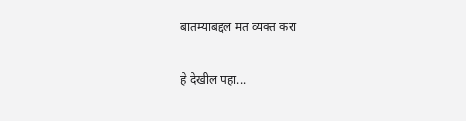बातम्याबद्दल मत व्यक्त करा

हे देखील पहा...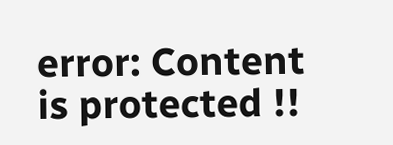error: Content is protected !!